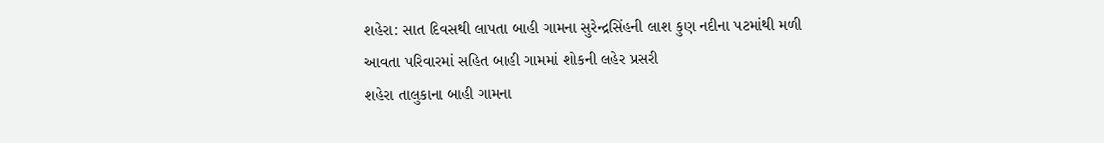શહેરા: સાત દિવસથી લાપતા બાહી ગામના સુરેન્દ્રસિંહની લાશ કુણ નદીના પટમાંથી મળી આવતા પરિવારમાં સહિત બાહી ગામમાં શોકની લહેર પ્રસરી
શહેરા તાલુકાના બાહી ગામના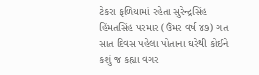ટેકરા ફળિયામાં રહેતા સુરેન્દ્રસિંહ હિંમતસિંહ પરમાર (ઉંમર વર્ષ ૪૭) ગત સાત દિવસ પહેલા પોતાના ઘરેથી કોઈને કશું જ કહ્યા વગર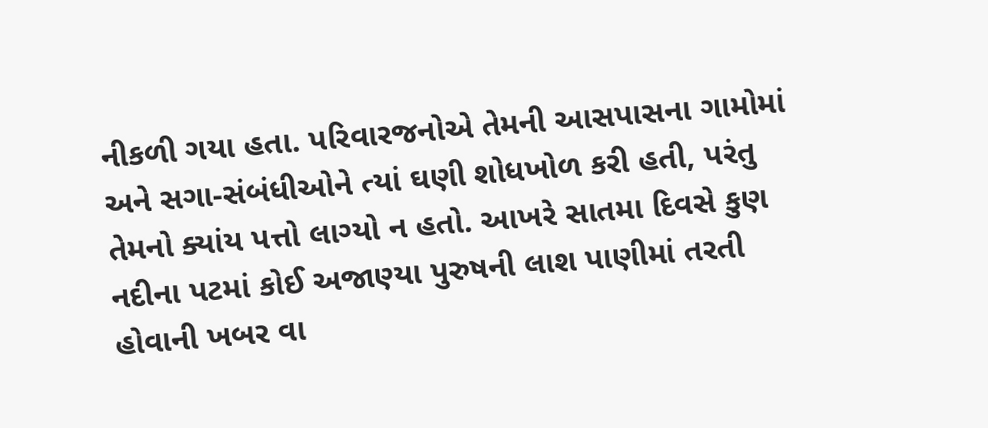નીકળી ગયા હતા. પરિવારજનોએ તેમની આસપાસના ગામોમાં અને સગા-સંબંધીઓને ત્યાં ઘણી શોધખોળ કરી હતી, પરંતુ તેમનો ક્યાંય પત્તો લાગ્યો ન હતો. આખરે સાતમા દિવસે કુણ નદીના પટમાં કોઈ અજાણ્યા પુરુષની લાશ પાણીમાં તરતી હોવાની ખબર વા